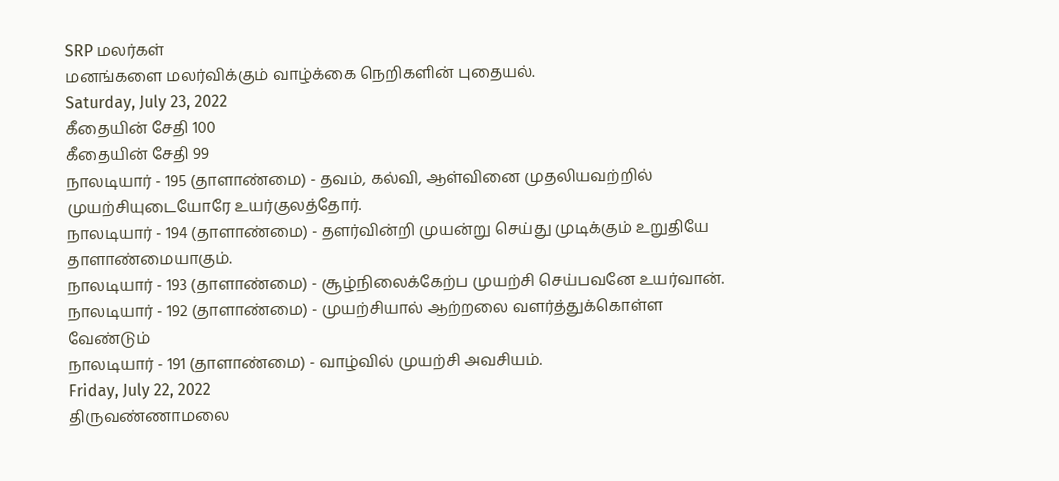SRP மலர்கள்
மனங்களை மலர்விக்கும் வாழ்க்கை நெறிகளின் புதையல்.
Saturday, July 23, 2022
கீதையின் சேதி 100
கீதையின் சேதி 99
நாலடியார் - 195 (தாளாண்மை) - தவம், கல்வி, ஆள்வினை முதலியவற்றில் முயற்சியுடையோரே உயர்குலத்தோர்.
நாலடியார் - 194 (தாளாண்மை) - தளர்வின்றி முயன்று செய்து முடிக்கும் உறுதியே தாளாண்மையாகும்.
நாலடியார் - 193 (தாளாண்மை) - சூழ்நிலைக்கேற்ப முயற்சி செய்பவனே உயர்வான்.
நாலடியார் - 192 (தாளாண்மை) - முயற்சியால் ஆற்றலை வளர்த்துக்கொள்ள வேண்டும்
நாலடியார் - 191 (தாளாண்மை) - வாழ்வில் முயற்சி அவசியம்.
Friday, July 22, 2022
திருவண்ணாமலை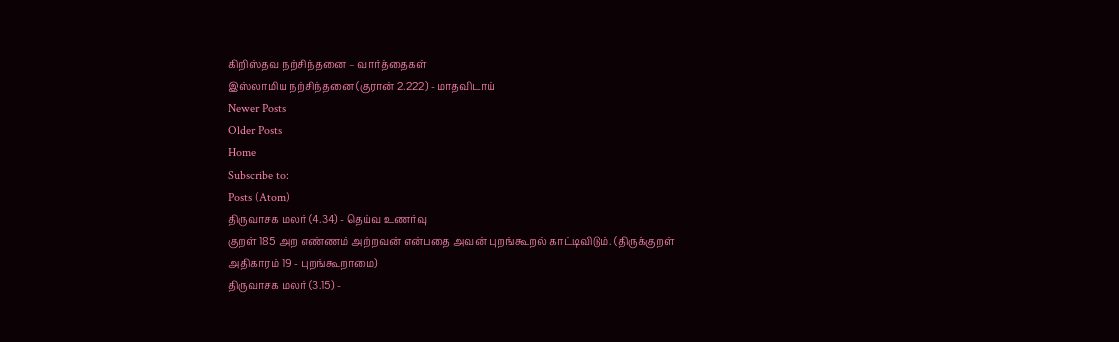கிறிஸ்தவ நற்சிந்தனை – வார்த்தைகள்
இஸ்லாமிய நற்சிந்தனை (குரான் 2.222) - மாதவிடாய்
Newer Posts
Older Posts
Home
Subscribe to:
Posts (Atom)
திருவாசக மலர் (4.34) - தெய்வ உணர்வு
குறள் 185 அற எண்ணம் அற்றவன் என்பதை அவன் புறங்கூறல் காட்டிவிடும். (திருக்குறள் அதிகாரம் 19 - புறங்கூறாமை)
திருவாசக மலர் (3.15) -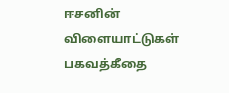ஈசனின் விளையாட்டுகள்
பகவத்கீதை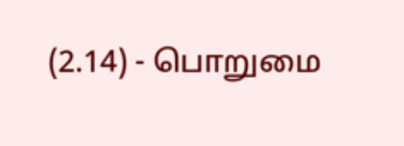(2.14) - பொறுமை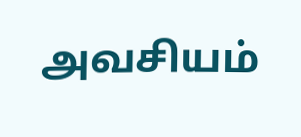அவசியம்